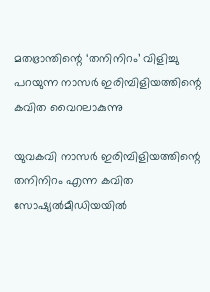മതഭ്രാന്തിന്റെ ‘തനിനിറം’ വിളിച്ചു പറയുന്ന നാസര്‍ ഇരിമ്പിളിയത്തിന്റെ കവിത വൈറലാകുന്നു

യുവകവി നാസര്‍ ഇരിമ്പിളിയത്തിന്റെ തനിനിറം എന്ന കവിത സോഷ്യല്‍മീഡിയയില്‍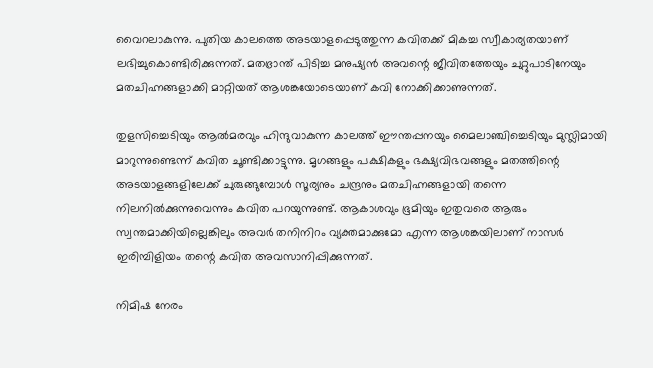വൈറലാകുന്നു. പുതിയ കാലത്തെ അടയാളപ്പെടുത്തുന്ന കവിതക്ക് മികച്ച സ്വീകാര്യതയാണ് ലഭിച്ചുകൊണ്ടിരിക്കുന്നത്. മതഭ്രാന്ത് പിടിച്ച മനുഷ്യന്‍ അവന്റെ ജീവിതത്തേയും ചുറ്റുപാടിനേയും മതചിഹ്നങ്ങളാക്കി മാറ്റിയത് ആശങ്കയോടെയാണ് കവി നോക്കിക്കാണുന്നത്.

തുളസിച്ചെടിയും ആല്‍മരവും ഹിന്ദുവാകുന്ന കാലത്ത് ഈന്തപ്പനയും മൈലാഞ്ചിച്ചെടിയും മുസ്ലിമായി മാറുന്നുണ്ടെന്ന് കവിത ചൂണ്ടിക്കാട്ടുന്നു. മൃഗങ്ങളും പക്ഷികളും ഭക്ഷ്യവിഭവങ്ങളും മതത്തിന്റെ അടയാളങ്ങളിലേക്ക് ചുരുങ്ങുമ്പോള്‍ സൂര്യനും ചന്ദ്രനും മതചിഹ്നങ്ങളായി തന്നെ നിലനില്‍ക്കുന്നുവെന്നും കവിത പറയുന്നുണ്ട്. ആകാശവും ഭൂമിയും ഇതുവരെ ആരും സ്വന്തമാക്കിയില്ലെങ്കിലും അവര്‍ തനിനിറം വ്യക്തമാക്കുമോ എന്ന ആശങ്കയിലാണ് നാസര്‍ ഇരിമ്പിളിയം തന്റെ കവിത അവസാനിപ്പിക്കുന്നത്.

നിമിഷ നേരം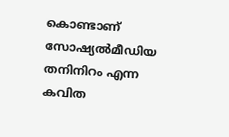കൊണ്ടാണ് സോഷ്യല്‍മീഡിയ തനിനിറം എന്ന കവിത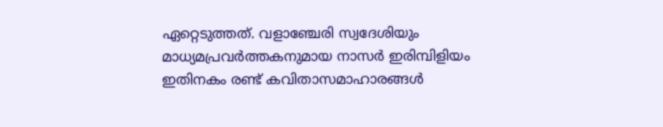ഏറ്റെടുത്തത്. വളാഞ്ചേരി സ്വദേശിയും മാധ്യമപ്രവര്‍ത്തകനുമായ നാസര്‍ ഇരിമ്പിളിയം ഇതിനകം രണ്ട് കവിതാസമാഹാരങ്ങള്‍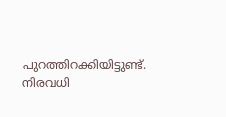പുറത്തിറക്കിയിട്ടുണ്ട്. നിരവധി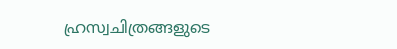ഹ്രസ്വചിത്രങ്ങളുടെ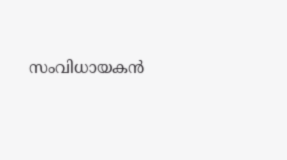സംവിധായകന്‍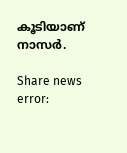കൂടിയാണ് നാസര്‍.

Share news
error: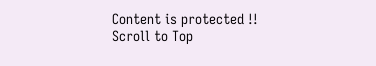Content is protected !!
Scroll to Top